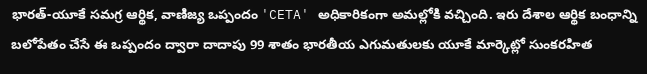భారత్-యూకే సమగ్ర ఆర్థిక, వాణిజ్య ఒప్పందం 'CETA' అధికారికంగా అమల్లోకి వచ్చింది. ఇరు దేశాల ఆర్థిక బంధాన్ని బలోపేతం చేసే ఈ ఒప్పందం ద్వారా దాదాపు 99 శాతం భారతీయ ఎగుమతులకు యూకే మార్కెట్లో సుంకరహిత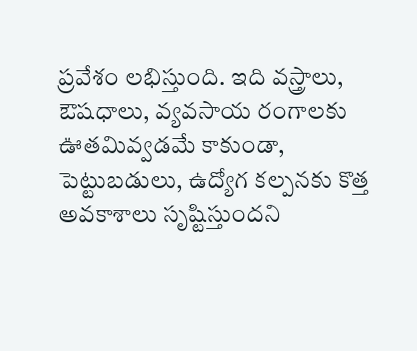ప్రవేశం లభిస్తుంది. ఇది వస్త్రాలు, ఔషధాలు, వ్యవసాయ రంగాలకు ఊతమివ్వడమే కాకుండా, పెట్టుబడులు, ఉద్యోగ కల్పనకు కొత్త అవకాశాలు సృష్టిస్తుందని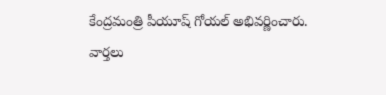కేంద్రమంత్రి పీయూష్ గోయల్ అభివర్ణించారు.
వార్తలు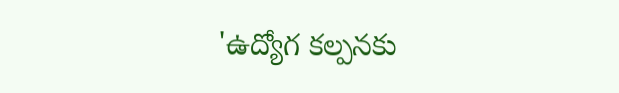'ఉద్యోగ కల్పనకు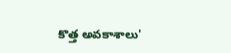కొత్త అవకాశాలు'